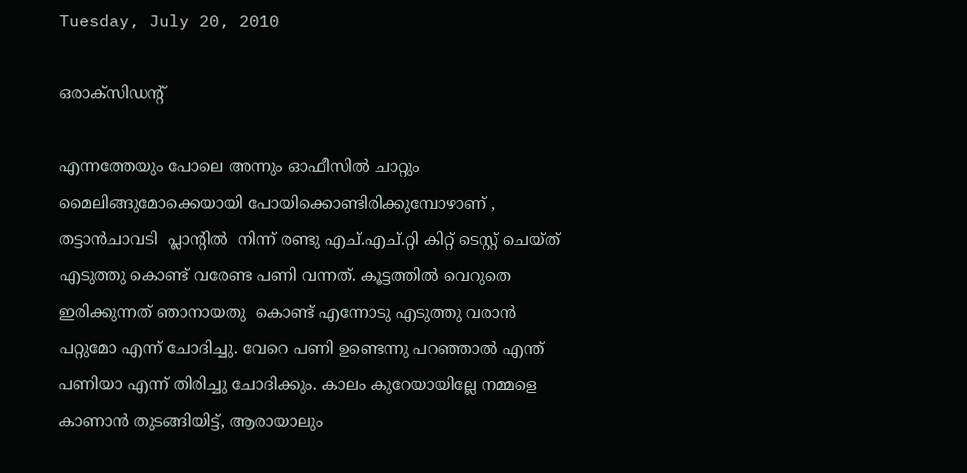Tuesday, July 20, 2010

ഒരാക്സിഡന്റ്

എന്നത്തേയും പോലെ അന്നും ഓഫീസില്‍ ചാറ്റും മൈലിങ്ങുമോക്കെയായി പോയിക്കൊണ്ടിരിക്കുമ്പോഴാണ് , തട്ടാന്‍ചാവടി  പ്ലാന്റില്‍  നിന്ന് രണ്ടു എച്.എച്.റ്റി കിറ്റ്‌ ടെസ്റ്റ്‌ ചെയ്ത് എടുത്തു കൊണ്ട് വരേണ്ട പണി വന്നത്. കൂട്ടത്തില്‍ വെറുതെ ഇരിക്കുന്നത് ഞാനായതു  കൊണ്ട് എന്നോടു എടുത്തു വരാന്‍ പറ്റുമോ എന്ന് ചോദിച്ചു. വേറെ പണി ഉണ്ടെന്നു പറഞ്ഞാല്‍ എന്ത് പണിയാ എന്ന് തിരിച്ചു ചോദിക്കും. കാലം കുറേയായില്ലേ നമ്മളെ കാണാന്‍ തുടങ്ങിയിട്ട്, ആരായാലും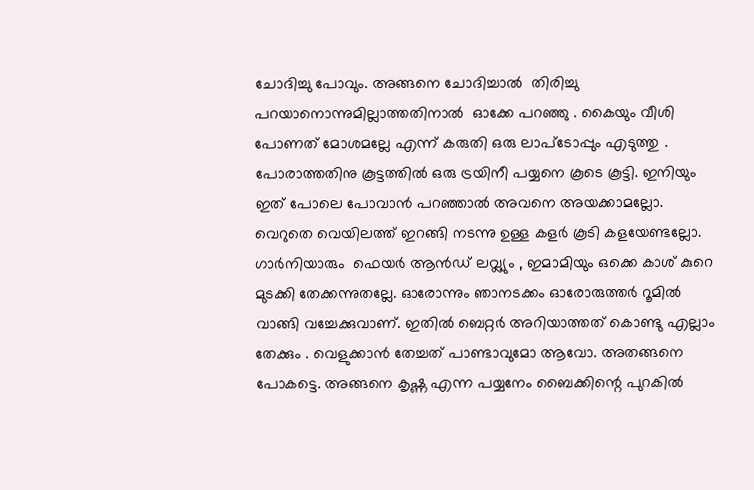ചോദിച്ചു പോവും. അങ്ങനെ ചോദിച്ചാല്‍  തിരിച്ചു പറയാനൊന്നുമില്ലാത്തതിനാല്‍  ഓക്കേ പറഞ്ഞു . കൈയും വീശി പോണത് മോശമല്ലേ എന്ന് കരുതി ഒരു ലാപ്ടോപ്പും എടുത്തു . പോരാത്തതിനു കൂട്ടത്തില്‍ ഒരു ട്രയിനീ പയ്യനെ കൂടെ കൂട്ടി. ഇനിയും ഇത് പോലെ പോവാന്‍ പറഞ്ഞാല്‍ അവനെ അയക്കാമല്ലോ. വെറുതെ വെയിലത്ത്‌ ഇറങ്ങി നടന്നു ഉള്ള കളര്‍ കൂടി കളയേണ്ടല്ലോ. ഗാര്‍നിയാരും  ഫെയര്‍ ആന്‍ഡ്‌ ലവ്ല്യും , ഇമാമിയും ഒക്കെ കാശ് കുറെ മുടക്കി തേക്കന്നുതല്ലേ. ഓരോന്നും ഞാനടക്കം ഓരോരുത്തര്‍ റൂമില്‍ വാങ്ങി വച്ചേക്കുവാണ്. ഇതില്‍ ബെറ്റര്‍ അറിയാത്തത് കൊണ്ടു എല്ലാം തേക്കും . വെളുക്കാന്‍ തേച്ചത് പാണ്ടാവുമോ ആവോ. അതങ്ങനെ പോകട്ടെ. അങ്ങനെ കൃഷ്ണ എന്ന പയ്യനേം ബൈക്കിന്റെ പുറകില്‍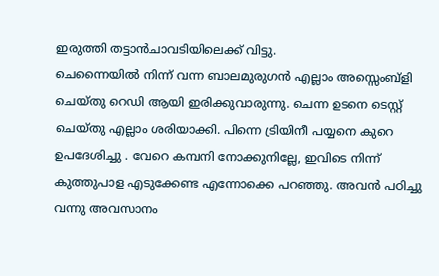ഇരുത്തി തട്ടാന്‍ചാവടിയിലെക്ക് വിട്ടു.
ചെന്നൈയില്‍ നിന്ന് വന്ന ബാലമുരുഗന്‍ എല്ലാം അസ്സെംബ്ളി ചെയ്തു റെഡി ആയി ഇരിക്കുവാരുന്നു. ചെന്ന ഉടനെ ടെസ്റ്റ്‌ ചെയ്തു എല്ലാം ശരിയാക്കി. പിന്നെ ട്രിയിനീ പയ്യനെ കുറെ ഉപദേശിച്ചു . വേറെ കമ്പനി നോക്കുനില്ലേ, ഇവിടെ നിന്ന് കുത്തുപാള എടുക്കേണ്ട എന്നോക്കെ പറഞ്ഞു. അവന്‍ പഠിച്ചു വന്നു അവസാനം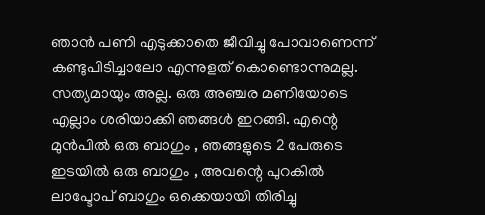ഞാന്‍ പണി എടുക്കാതെ ജീവിച്ചു പോവാണെന്ന്  കണ്ടുപിടിച്ചാലോ എന്നുളത് കൊണ്ടൊന്നുമല്ല. സത്യമായും അല്ല. ഒരു അഞ്ചര മണിയോടെ എല്ലാം ശരിയാക്കി ഞങ്ങള്‍ ഇറങ്ങി. എന്റെ മുന്‍പില്‍ ഒരു ബാഗും , ഞങ്ങളുടെ 2 പേരുടെ ഇടയില്‍ ഒരു ബാഗും , അവന്റെ പുറകില്‍  ലാപ്ടോപ് ബാഗും ഒക്കെയായി തിരിച്ചു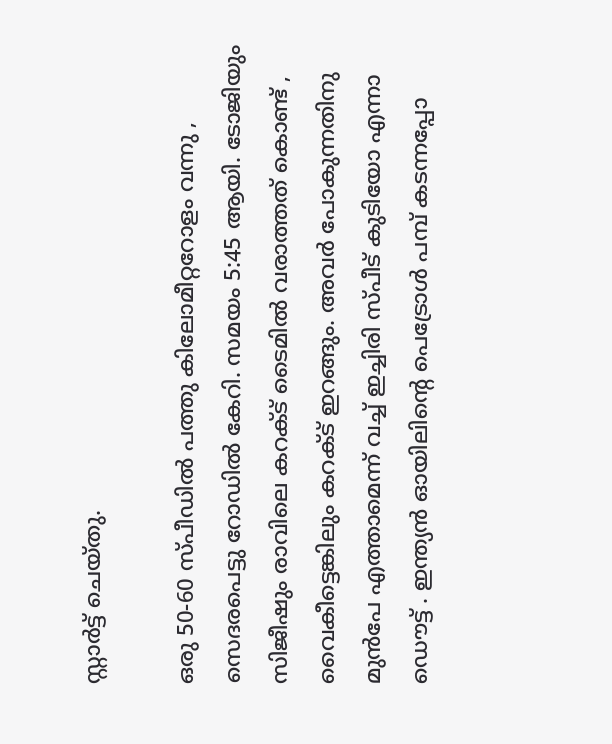സ്റ്റാര്‍ട്ട് ചെയ്തു.

ഒരു 50-60 സ്പീഡില്‍ പത്തു കിലോമീറ്ററോളം വന്നു , സെദരപെട്ടു റോഡില്‍ കേറി. സമയം 5:45 ആയി. ടോജിയും സിജീഷും രാവിലെ കറക്ട് ടൈമില്‍ വരാത്തത് കൊണ്ട് , വൈകീട്ടെങ്കിലും കറക്ട് ഇറങ്ങും. അവര്‍ പോകുന്നതിനു മുന്‍പേ എത്താമെന്ന് വച്ച് ഇച്ചിരി സ്പീട് കുടിയോ എന്നാ ഡൌട്ട് . ഇന്ത്യന്‍ ഓയിലിന്റെ പെട്രോള്‍ പമ്പ് കടന്നപ്പോ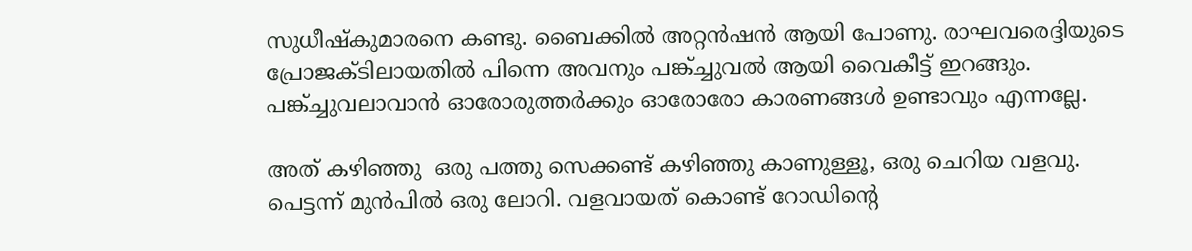സുധീഷ്‌കുമാരനെ കണ്ടു. ബൈക്കില്‍ അറ്റന്‍ഷന്‍ ആയി പോണു. രാഘവരെദ്ദിയുടെ പ്രോജക്ടിലായതില്‍ പിന്നെ അവനും പങ്ക്ച്ചുവല്‍ ആയി വൈകീട്ട് ഇറങ്ങും. പങ്ക്ച്ചുവലാവാന്‍ ഓരോരുത്തര്‍ക്കും ഓരോരോ കാരണങ്ങള്‍ ഉണ്ടാവും എന്നല്ലേ.

അത് കഴിഞ്ഞു  ഒരു പത്തു സെക്കണ്ട് കഴിഞ്ഞു കാണുള്ളൂ, ഒരു ചെറിയ വളവു. പെട്ടന്ന് മുന്‍പില്‍ ഒരു ലോറി. വളവായത് കൊണ്ട് റോഡിന്‍റെ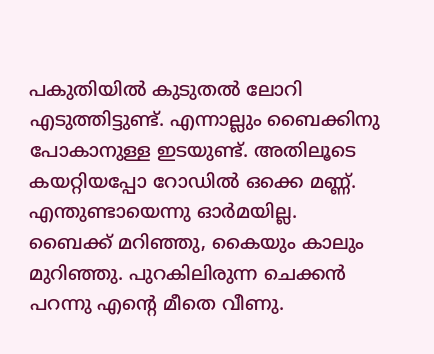പകുതിയില്‍ കുടുതല്‍ ലോറി എടുത്തിട്ടുണ്ട്. എന്നാല്ലും ബൈക്കിനു പോകാനുള്ള ഇടയുണ്ട്. അതിലൂടെ കയറ്റിയപ്പോ റോഡില്‍ ഒക്കെ മണ്ണ്. എന്തുണ്ടായെന്നു ഓര്‍മയില്ല. ബൈക്ക് മറിഞ്ഞു, കൈയും കാലും മുറിഞ്ഞു. പുറകിലിരുന്ന ചെക്കന്‍ പറന്നു എന്റെ മീതെ വീണു.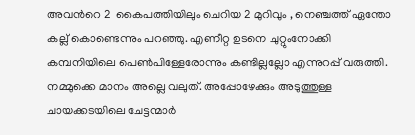അവന്‍റെ 2  കൈപത്തിയിലും ചെറിയ 2 മുറിവും , നെഞ്ചത്ത് ഏന്തോ കല്ല്‌ കൊണ്ടെന്നും പറഞ്ഞു. എണീറ്റ ഉടനെ ചുറ്റുംനോക്കി കമ്പനിയിലെ പെണ്‍പിള്ളേരോന്നും കണ്ടില്ലല്ലോ എന്നുറപ്പ് വരുത്തി. നമ്മുക്കെ മാനം അല്ലെ വലുത്. അപ്പോഴേക്കും അടുത്തുള്ള ചായക്കടയിലെ ചേട്ടന്മാര്‍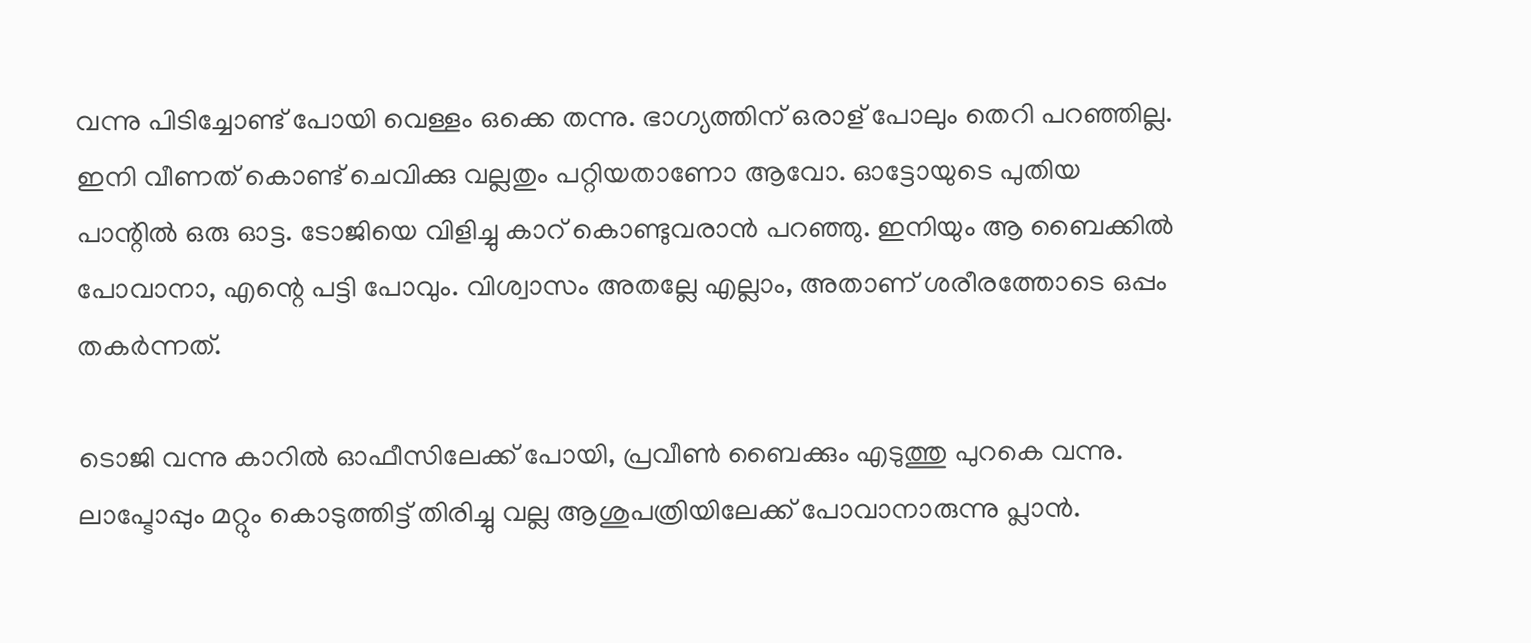വന്നു പിടിച്ചോണ്ട് പോയി വെള്ളം ഒക്കെ തന്നു. ഭാഗ്യത്തിന് ഒരാള് പോലും തെറി പറഞ്ഞില്ല. ഇനി വീണത്‌ കൊണ്ട് ചെവിക്കു വല്ലതും പറ്റിയതാണോ ആവോ. ഓട്ടോയുടെ പുതിയ പാന്റില്‍ ഒരു ഓട്ട. ടോജിയെ വിളിച്ചു കാറ് കൊണ്ടുവരാന്‍ പറഞ്ഞു. ഇനിയും ആ ബൈക്കില്‍ പോവാനാ, എന്റെ പട്ടി പോവും. വിശ്വാസം അതല്ലേ എല്ലാം, അതാണ്‌ ശരീരത്തോടെ ഒപ്പം തകര്‍ന്നത്.

ടൊജി വന്നു കാറില്‍ ഓഫീസിലേക്ക് പോയി, പ്രവീണ്‍ ബൈക്കും എടുത്തു പുറകെ വന്നു. ലാപ്ടോപ്പും മറ്റും കൊടുത്തിട്ട് തിരിച്ചു വല്ല ആശുപത്രിയിലേക്ക് പോവാനാരുന്നു പ്ലാന്‍.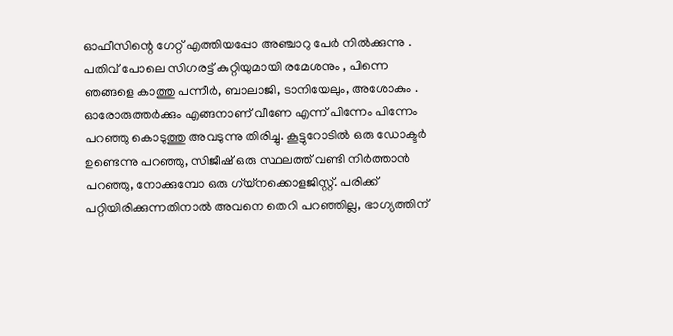ഓഫീസിന്റെ ഗേറ്റ് എത്തിയപ്പോ അഞ്ചാറു പേര്‍ നില്‍ക്കുന്നു . പതിവ് പോലെ സിഗരട്ട് കുറ്റിയുമായി രമേശനും , പിന്നെ ഞങ്ങളെ കാത്തു പന്നീര്‍, ബാലാജി, ടാനിയേലും, അശോകും . ഓരോരുത്തര്‍ക്കും എങ്ങനാണ് വീണേ എന്ന് പിന്നേം പിന്നേം പറഞ്ഞു കൊടുത്തു അവടുന്നു തിരിച്ചു. കൂട്ടുറോടില്‍ ഒരു ഡോക്ടര്‍ ഉണ്ടെന്നു പറഞ്ഞു, സിജീഷ് ഒരു സ്ഥലത്ത് വണ്ടി നിര്‍ത്താന്‍ പറഞ്ഞു, നോക്കുമ്പോ ഒരു ഗ്യ്നക്കൊളജിസ്റ്റ്. പരിക്ക് പറ്റിയിരിക്കുന്നതിനാല്‍ അവനെ തെറി പറഞ്ഞില്ല, ഭാഗ്യത്തിന്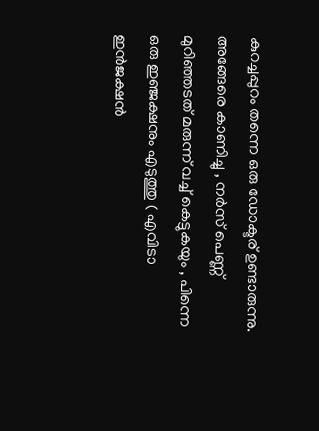കുറച്ചപ്പുറം തന്നെ ഒരു ഡോക്ടര് ഉണ്ടാരുന്നു. അങ്ങേരെ കാണിച്ചു , നര്‍സ് പെണ്ണ് മുറിഞ്ഞടത് മരുന്ന് വച്ച് കെട്ടുകയും , പിന്നെ ഒരു ഇഞ്ജക്ഷനും എടുത്തു ( എവിടാ ഇന്‍ജക്ഷന്‍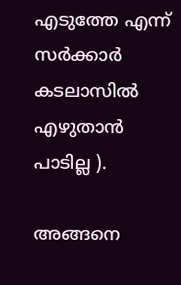എടുത്തേ എന്ന് സര്‍ക്കാര്‍ കടലാസില്‍ എഴുതാന്‍ പാടില്ല ).

അങ്ങനെ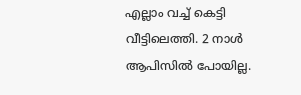എല്ലാം വച്ച് കെട്ടി വീട്ടിലെത്തി. 2 നാള്‍ ആപിസില്‍ പോയില്ല.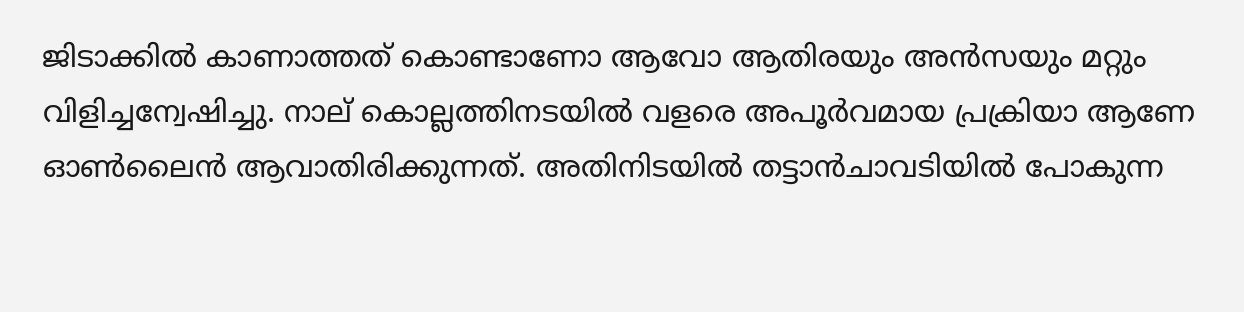ജിടാക്കില്‍ കാണാത്തത് കൊണ്ടാണോ ആവോ ആതിരയും അന്‍സയും മറ്റും വിളിച്ചന്വേഷിച്ചു. നാല് കൊല്ലത്തിനടയില്‍ വളരെ അപൂര്‍വമായ പ്രക്രിയാ ആണേ ഓണ്‍ലൈന്‍ ആവാതിരിക്കുന്നത്. അതിനിടയില്‍ തട്ടാന്‍ചാവടിയില്‍ പോകുന്ന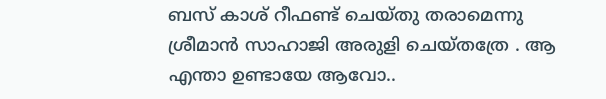ബസ്‌ കാശ് റീഫണ്ട് ചെയ്തു തരാമെന്നു ശ്രീമാന്‍ സാഹാജി അരുളി ചെയ്തത്രേ . ആ എന്താ ഉണ്ടായേ ആവോ..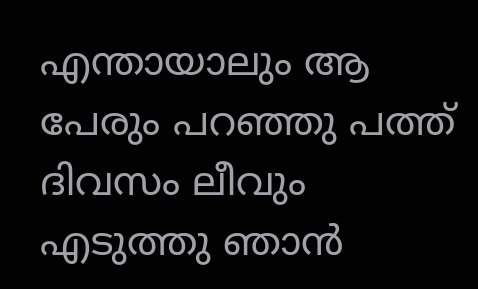എന്തായാലും ആ പേരും പറഞ്ഞു പത്ത് ദിവസം ലീവും എടുത്തു ഞാന്‍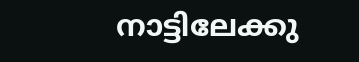നാട്ടിലേക്കു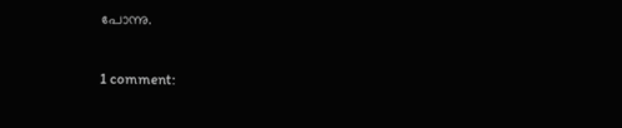പോന്നു.

1 comment: